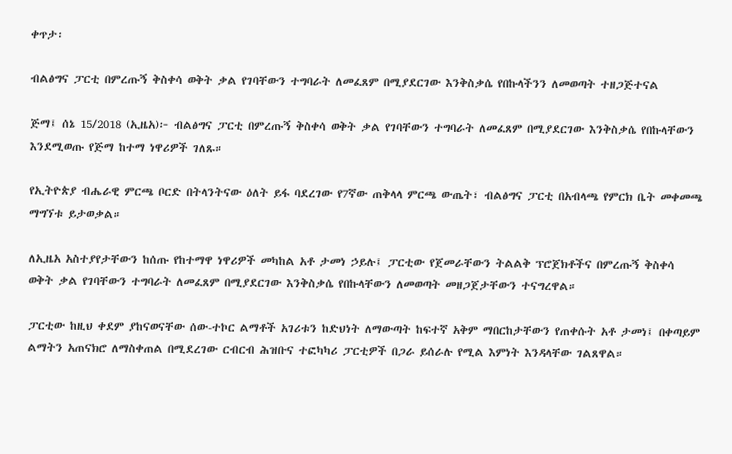ቀጥታ፡

ብልፅግና ፓርቲ በምረጡኝ ቅስቀሳ ወቅት ቃል የገባቸውን ተግባራት ለመፈጸም በሚያደርገው እንቅስቃሴ የበኩላችንን ለመወጣት ተዘጋጅተናል

ጅማ፤ ሰኔ 15/2018 (ኢዜአ)፦ ብልፅግና ፓርቲ በምረጡኝ ቅስቀሳ ወቅት ቃል የገባቸውን ተግባራት ለመፈጸም በሚያደርገው እንቅስቃሴ የበኩላቸውን እንደሚወጡ የጅማ ከተማ ነዋሪዎች ገለጹ።

የኢትዮጵያ ብሔራዊ ምርጫ ቦርድ በትላንትናው ዕለት ይፋ ባደረገው የ7ኛው ጠቅላላ ምርጫ ውጤት፣ ብልፅግና ፓርቲ በአብላጫ የምርክ ቤት መቀመጫ ማግኘቱ ይታወቃል።

ለኢዜአ አስተያየታቸውን ከሰጡ የከተማዋ ነዋሪዎች መካከል አቶ ታመነ ኃይሉ፤ ፓርቲው የጀመራቸውን ትልልቅ ፕሮጀክቶችና በምረጡኝ ቅስቀሳ ወቅት ቃል የገባቸውን ተግባራት ለመፈጸም በሚያደርገው እንቅስቃሴ የበኩላቸውን ለመወጣት መዘጋጀታቸውን ተናግረዋል።

ፓርቲው ከዚህ ቀደም ያከናወናቸው ሰው-ተኮር ልማቶች አገሪቱን ከድህነት ለማውጣት ከፍተኛ አቅም ማበርከታቸውን የጠቀሱት አቶ ታመነ፤ በቀጣይም ልማትን አጠናክሮ ለማስቀጠል በሚደረገው ርብርብ ሕዝቡና ተፎካካሪ ፓርቲዎች በጋራ ይሰራሉ የሚል እምነት እንዳላቸው ገልጸዋል።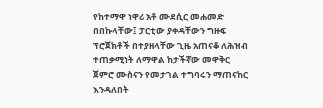የከተማዋ ነዋሪ አቶ ሙደሲር መሐመድ በበኩላቸው፤ ፓርቲው ያቀዳቸውን ግዙፍ ፕሮጀክቶች በተያዘላቸው ጊዜ አጠናቆ ለሕዝብ ተጠቃሚነት ለማዋል ከታችኛው መዋቅር ጀምሮ ሙስናን የመታገል ተግባሩን ማጠናከር እንዳለበት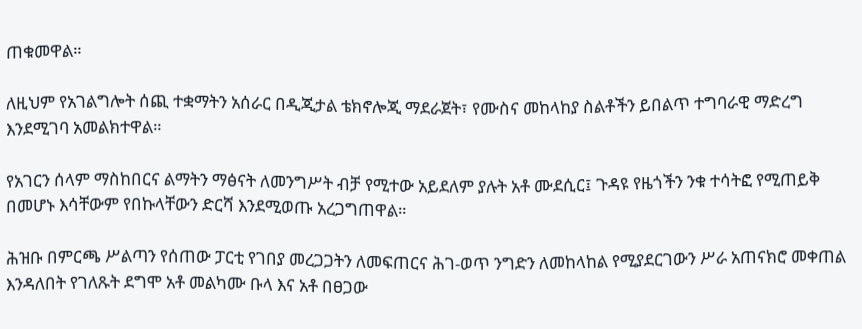ጠቁመዋል።

ለዚህም የአገልግሎት ሰጪ ተቋማትን አሰራር በዲጂታል ቴክኖሎጂ ማደራጀት፣ የሙስና መከላከያ ስልቶችን ይበልጥ ተግባራዊ ማድረግ እንደሚገባ አመልክተዋል።

የአገርን ሰላም ማስከበርና ልማትን ማፅናት ለመንግሥት ብቻ የሚተው አይደለም ያሉት አቶ ሙደሲር፤ ጉዳዩ የዜጎችን ንቁ ተሳትፎ የሚጠይቅ በመሆኑ እሳቸውም የበኩላቸውን ድርሻ እንደሚወጡ አረጋግጠዋል።

ሕዝቡ በምርጫ ሥልጣን የሰጠው ፓርቲ የገበያ መረጋጋትን ለመፍጠርና ሕገ-ወጥ ንግድን ለመከላከል የሚያደርገውን ሥራ አጠናክሮ መቀጠል እንዳለበት የገለጹት ደግሞ አቶ መልካሙ ቡላ እና አቶ በፀጋው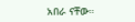አበራ ናቸው።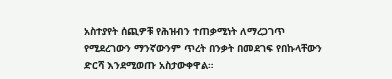አስተያየት ሰጪዎቹ የሕዝብን ተጠቃሚነት ለማረጋገጥ የሚደረገውን ማንኛውንም ጥረት በንቃት በመደገፍ የበኩላቸውን ድርሻ እንደሚወጡ አስታውቀዋል።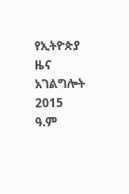የኢትዮጵያ ዜና አገልግሎት
2015
ዓ.ም